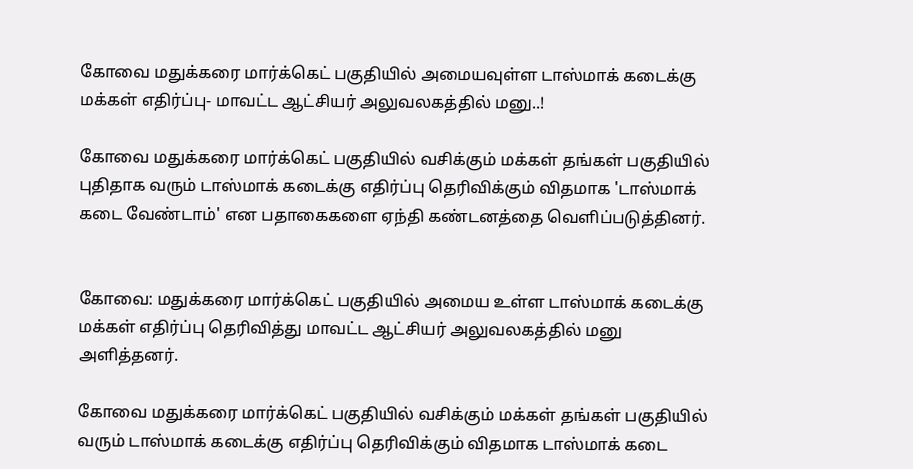கோவை மதுக்கரை மார்க்கெட் பகுதியில் அமையவுள்ள டாஸ்மாக் கடைக்கு மக்கள் எதிர்ப்பு- மாவட்ட ஆட்சியர் அலுவலகத்தில் மனு..!

கோவை மதுக்கரை மார்க்கெட் பகுதியில் வசிக்கும் மக்கள் தங்கள் பகுதியில் புதிதாக வரும் டாஸ்மாக் கடைக்கு எதிர்ப்பு தெரிவிக்கும் விதமாக 'டாஸ்மாக் கடை வேண்டாம்' என பதாகைகளை ஏந்தி கண்டனத்தை வெளிப்படுத்தினர்.


கோவை: மதுக்கரை மார்க்கெட் பகுதியில் அமைய உள்ள டாஸ்மாக் கடைக்கு மக்கள் எதிர்ப்பு தெரிவித்து மாவட்ட ஆட்சியர் அலுவலகத்தில் மனு அளித்தனர்.

கோவை மதுக்கரை மார்க்கெட் பகுதியில் வசிக்கும் மக்கள் தங்கள் பகுதியில் வரும் டாஸ்மாக் கடைக்கு எதிர்ப்பு தெரிவிக்கும் விதமாக டாஸ்மாக் கடை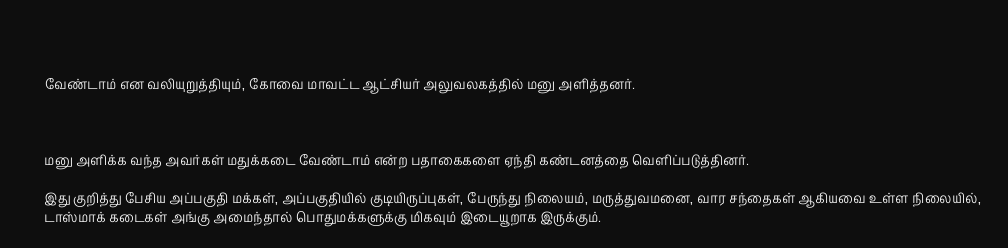வேண்டாம் என வலியுறுத்தியும், கோவை மாவட்ட ஆட்சியர் அலுவலகத்தில் மனு அளித்தனர்.



மனு அளிக்க வந்த அவர்கள் மதுக்கடை வேண்டாம் என்ற பதாகைகளை ஏந்தி கண்டனத்தை வெளிப்படுத்தினர்.

இது குறித்து பேசிய அப்பகுதி மக்கள், அப்பகுதியில் குடியிருப்புகள், பேருந்து நிலையம், மருத்துவமனை, வார சந்தைகள் ஆகியவை உள்ள நிலையில், டாஸ்மாக் கடைகள் அங்கு அமைந்தால் பொதுமக்களுக்கு மிகவும் இடையூறாக இருக்கும்.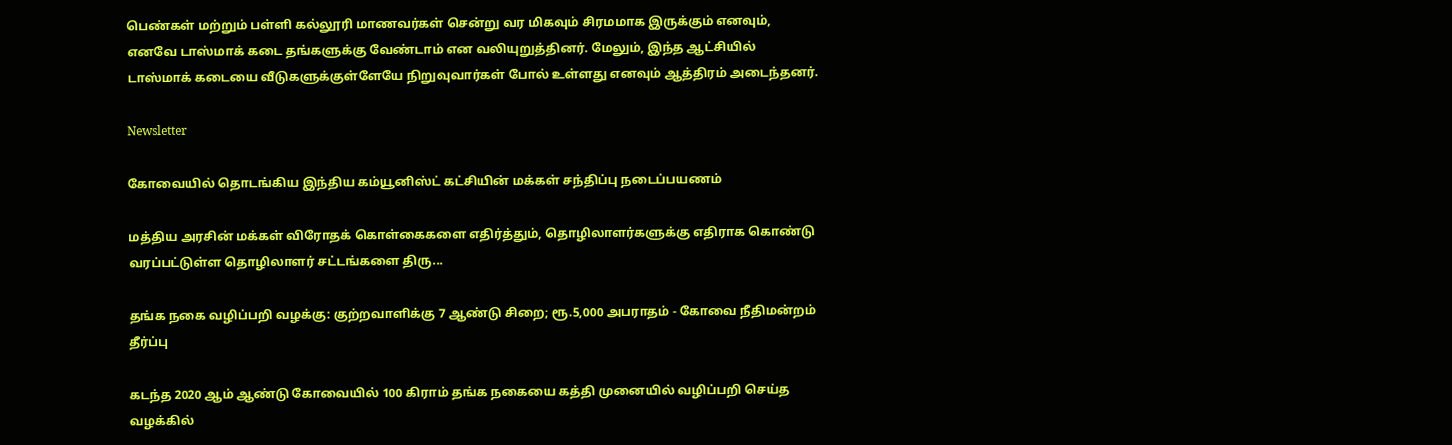பெண்கள் மற்றும் பள்ளி கல்லூரி மாணவர்கள் சென்று வர மிகவும் சிரமமாக இருக்கும் எனவும், எனவே டாஸ்மாக் கடை தங்களுக்கு வேண்டாம் என வலியுறுத்தினர். மேலும், இந்த ஆட்சியில் டாஸ்மாக் கடையை வீடுகளுக்குள்ளேயே நிறுவுவார்கள் போல் உள்ளது எனவும் ஆத்திரம் அடைந்தனர்.

Newsletter

கோவையில் தொடங்கிய இந்திய கம்யூனிஸ்ட் கட்சியின் மக்கள் சந்திப்பு நடைப்பயணம்

மத்திய அரசின் மக்கள் விரோதக் கொள்கைகளை எதிர்த்தும், தொழிலாளர்களுக்கு எதிராக கொண்டு வரப்பட்டுள்ள தொழிலாளர் சட்டங்களை திரு...

தங்க நகை வழிப்பறி வழக்கு: குற்றவாளிக்கு 7 ஆண்டு சிறை; ரூ.5,000 அபராதம் - கோவை நீதிமன்றம் தீர்ப்பு

கடந்த 2020 ஆம் ஆண்டு கோவையில் 100 கிராம் தங்க நகையை கத்தி முனையில் வழிப்பறி செய்த வழக்கில்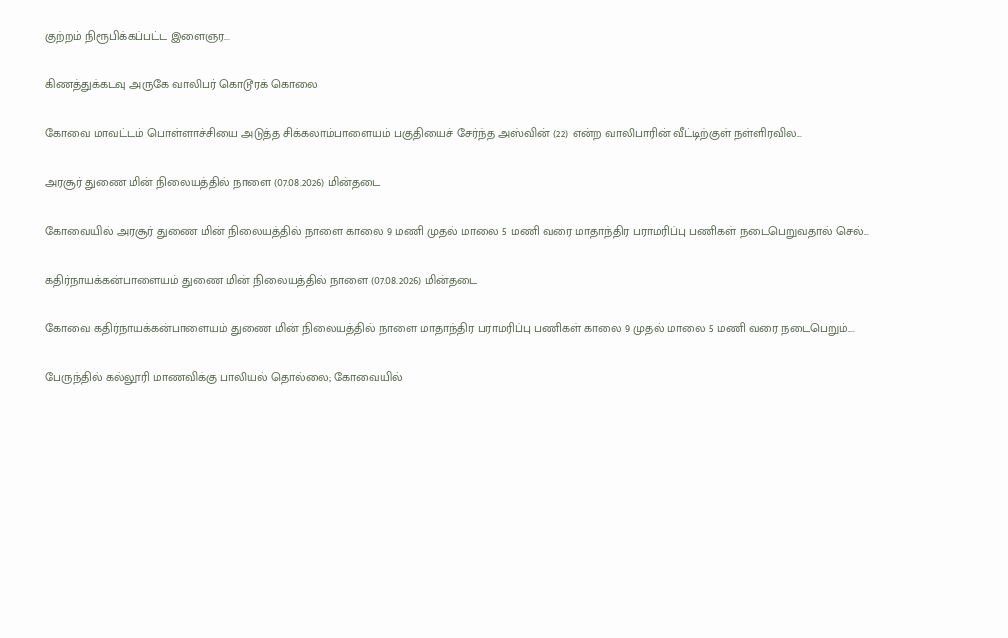குற்றம் நிரூபிக்கப்பட்ட இளைஞர...

கிணத்துக்கடவு அருகே வாலிபர் கொடூரக் கொலை

கோவை மாவட்டம் பொள்ளாச்சியை அடுத்த சிக்கலாம்பாளையம் பகுதியைச் சேர்ந்த அஸ்வின் (22) என்ற வாலிபாரின் வீட்டிற்குள் நள்ளிரவில...

அரசூர் துணை மின் நிலையத்தில் நாளை (07.08.2026) மின்தடை

கோவையில் அரசூர் துணை மின் நிலையத்தில் நாளை காலை 9 மணி முதல் மாலை 5 மணி வரை மாதாந்திர பராமரிப்பு பணிகள் நடைபெறுவதால் செல்...

கதிர்நாயக்கன்பாளையம் துணை மின் நிலையத்தில் நாளை (07.08.2026) மின்தடை

கோவை கதிர்நாயக்கன்பாளையம் துணை மின் நிலையத்தில் நாளை மாதாந்திர பராமரிப்பு பணிகள் காலை 9 முதல் மாலை 5 மணி வரை நடைபெறும்....

பேருந்தில் கல்லூரி மாணவிக்கு பாலியல் தொல்லை; கோவையில்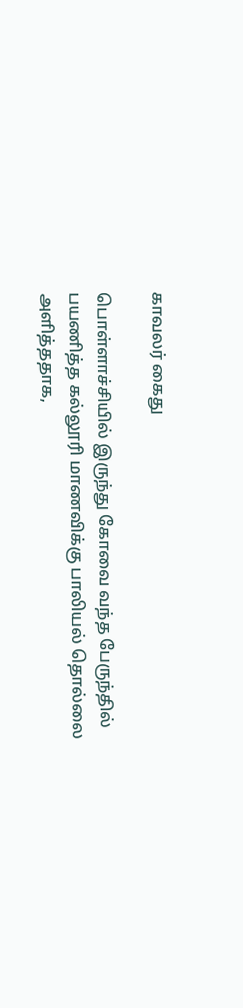காவலர் கைது

பொள்ளாச்சியில் இருந்து கோவை வந்த பேருந்தில் பயணித்த கல்லூரி மாணவிக்கு பாலியல் தொல்லை அளித்ததாக,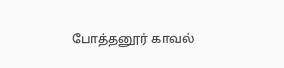போத்தனூர் காவல்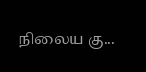நிலைய கு...